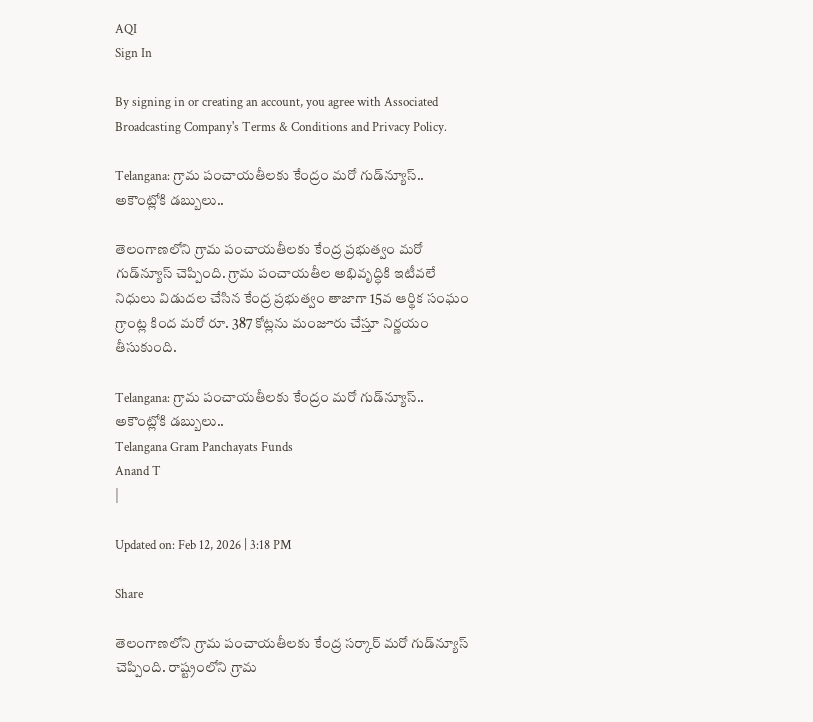AQI
Sign In

By signing in or creating an account, you agree with Associated Broadcasting Company's Terms & Conditions and Privacy Policy.

Telangana: గ్రామ పంచాయతీలకు కేంద్రం మరో గుడ్‌న్యూస్.. అకౌంట్లోకి డబ్బులు..

తెలంగాణలోని గ్రామ పంచాయతీలకు కేంద్ర ప్రభుత్వం మరో గుడ్‌న్యూస్ చెప్పింది. గ్రామ పంచాయతీల అభివృద్ధికి ఇటీవలే నిధులు విడుదల చేసిన కేంద్ర ప్రభుత్వం తాజాగా 15వ ఆర్థిక సంఘం గ్రాంట్ల కింద మరో రూ. 387 కోట్లను మంజూరు చేస్తూ నిర్ణయం తీసుకుంది.

Telangana: గ్రామ పంచాయతీలకు కేంద్రం మరో గుడ్‌న్యూస్..  అకౌంట్లోకి డబ్బులు..
Telangana Gram Panchayats Funds
Anand T
|

Updated on: Feb 12, 2026 | 3:18 PM

Share

తెలంగాణలోని గ్రామ పంచాయతీలకు కేంద్ర సర్కార్ మరో గుడ్‌న్యూస్ చెప్పింది. రాష్ట్రంలోని గ్రామ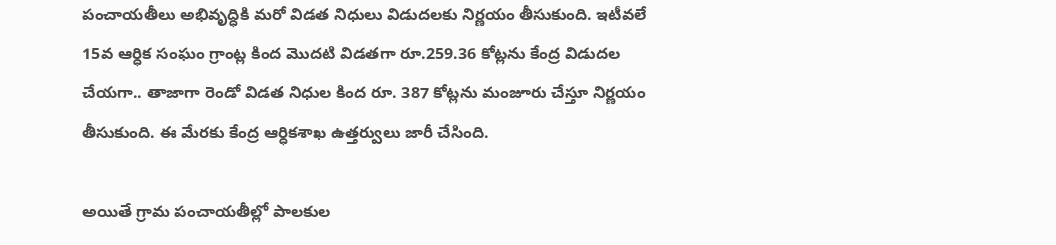పంచాయతీలు అభివృద్ధికి మరో విడత నిధులు విడుదలకు నిర్ణయం తీసుకుంది. ఇటీవలే 15వ ఆర్ధిక సంఘం గ్రాంట్ల కింద మొదటి విడతగా రూ.259.36 కోట్లను కేంద్ర విడుదల చేయగా.. తాజాగా రెండో విడత నిధుల కింద రూ. 387 కోట్లను మంజూరు చేస్తూ నిర్ణయం తీసుకుంది. ఈ మేరకు కేంద్ర ఆర్ధికశాఖ ఉత్తర్వులు జారీ చేసింది.

అయితే గ్రామ పంచాయతీల్లో పాలకుల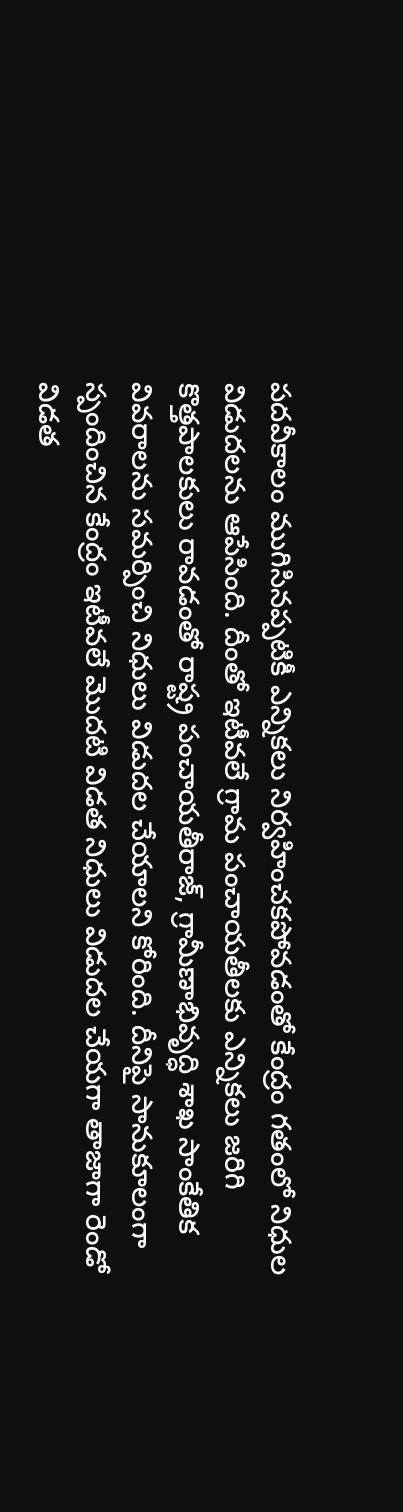పదవీకాలం ముగిసినప్పటికీ ఎన్నికలు నిర్వహించకపోవడంతో కేంద్రం గతంలో నిధుల విడుదలను ఆపేసింది. దీంతో ఇటీవలే గ్రామ పంచాయతీలకు ఎన్నికలు జరిగి కొత్తపాలకులు రావడంతో రాష్ట్ర పంచాయతీరాజ్, గ్రామీణాభివృద్ధి శాఖ సాంకేతిక వివరాలను సమర్పించి నిధులు విడుదల చేయాలని కోరింది. దీనిపై సానుకూలంగా స్పందించిన కేంద్రం ఇటీవలే మొదటి విడత నిధులు విడుదల చేయగా తాజాగా రెండో విడత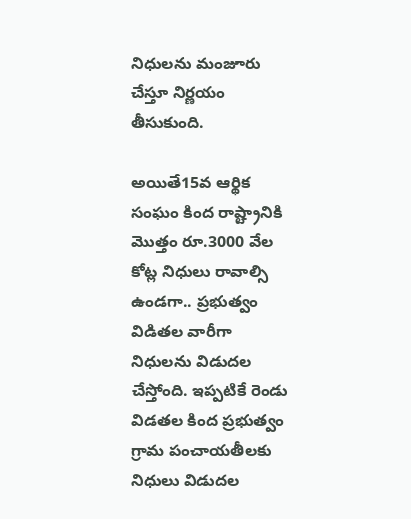నిధులను మంజూరు చేస్తూ నిర్ణయం తీసుకుంది.

అయితే15వ ఆర్థిక సంఘం కింద రాష్ట్రానికి మొత్తం రూ.3000 వేల కోట్ల నిధులు రావాల్సి ఉండగా.. ప్రభుత్వం విడితల వారీగా నిధులను విడుదల చేస్తోంది. ఇప్పటికే రెండు విడతల కింద ప్రభుత్వం గ్రామ పంచాయతీలకు నిధులు విడుదల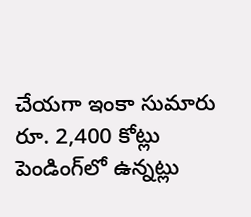చేయగా ఇంకా సుమారు రూ. 2,400 కోట్లు పెండింగ్‌లో ఉన్నట్లు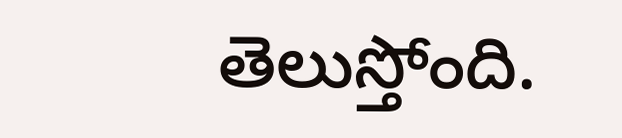తెలుస్తోంది.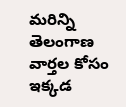మరిన్ని తెలంగాణ వార్తల కోసం ఇక్కడ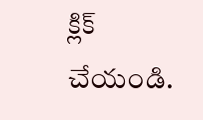క్లిక్ చేయండి.